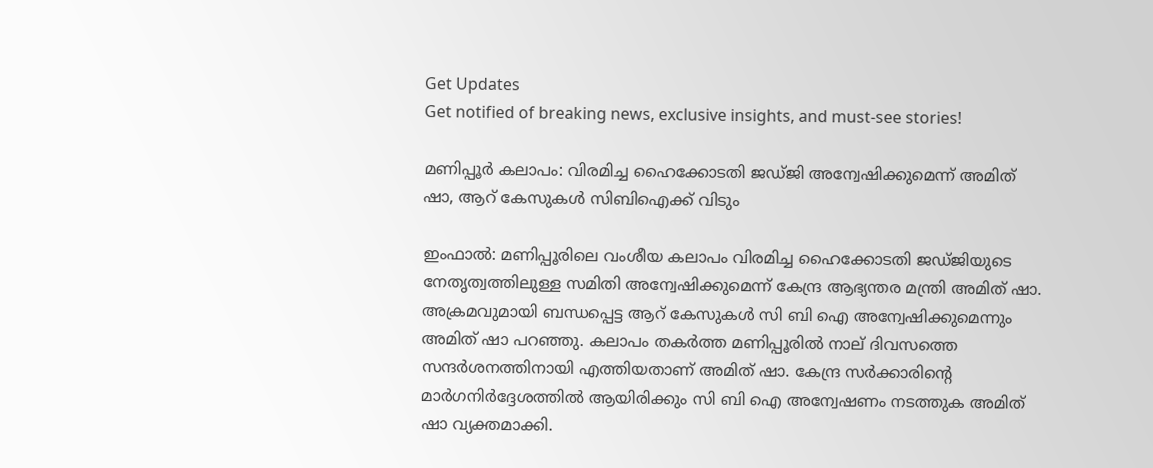Get Updates
Get notified of breaking news, exclusive insights, and must-see stories!

മണിപ്പൂര്‍ കലാപം: വിരമിച്ച ഹൈക്കോടതി ജഡ്ജി അന്വേഷിക്കുമെന്ന് അമിത് ഷാ, ആറ് കേസുകള്‍ സിബിഐക്ക് വിടും

ഇംഫാല്‍: മണിപ്പൂരിലെ വംശീയ കലാപം വിരമിച്ച ഹൈക്കോടതി ജഡ്ജിയുടെ നേതൃത്വത്തിലുള്ള സമിതി അന്വേഷിക്കുമെന്ന് കേന്ദ്ര ആഭ്യന്തര മന്ത്രി അമിത് ഷാ. അക്രമവുമായി ബന്ധപ്പെട്ട ആറ് കേസുകള്‍ സി ബി ഐ അന്വേഷിക്കുമെന്നും അമിത് ഷാ പറഞ്ഞു. കലാപം തകര്‍ത്ത മണിപ്പൂരില്‍ നാല് ദിവസത്തെ സന്ദര്‍ശനത്തിനായി എത്തിയതാണ് അമിത് ഷാ. കേന്ദ്ര സര്‍ക്കാരിന്റെ മാര്‍ഗനിര്‍ദ്ദേശത്തില്‍ ആയിരിക്കും സി ബി ഐ അന്വേഷണം നടത്തുക അമിത് ഷാ വ്യക്തമാക്കി.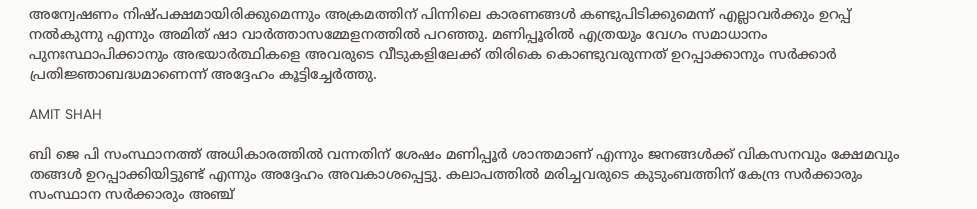അന്വേഷണം നിഷ്പക്ഷമായിരിക്കുമെന്നും അക്രമത്തിന് പിന്നിലെ കാരണങ്ങള്‍ കണ്ടുപിടിക്കുമെന്ന് എല്ലാവര്‍ക്കും ഉറപ്പ് നല്‍കുന്നു എന്നും അമിത് ഷാ വാര്‍ത്താസമ്മേളനത്തില്‍ പറഞ്ഞു. മണിപ്പൂരില്‍ എത്രയും വേഗം സമാധാനം പുനഃസ്ഥാപിക്കാനും അഭയാര്‍ത്ഥികളെ അവരുടെ വീടുകളിലേക്ക് തിരികെ കൊണ്ടുവരുന്നത് ഉറപ്പാക്കാനും സര്‍ക്കാര്‍ പ്രതിജ്ഞാബദ്ധമാണെന്ന് അദ്ദേഹം കൂട്ടിച്ചേര്‍ത്തു.

AMIT SHAH

ബി ജെ പി സംസ്ഥാനത്ത് അധികാരത്തില്‍ വന്നതിന് ശേഷം മണിപ്പൂര്‍ ശാന്തമാണ് എന്നും ജനങ്ങള്‍ക്ക് വികസനവും ക്ഷേമവും തങ്ങള്‍ ഉറപ്പാക്കിയിട്ടുണ്ട് എന്നും അദ്ദേഹം അവകാശപ്പെട്ടു. കലാപത്തില്‍ മരിച്ചവരുടെ കുടുംബത്തിന് കേന്ദ്ര സര്‍ക്കാരും സംസ്ഥാന സര്‍ക്കാരും അഞ്ച്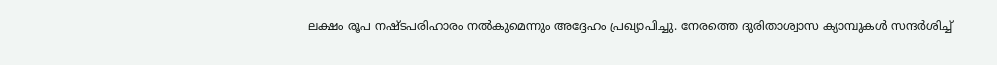ലക്ഷം രൂപ നഷ്ടപരിഹാരം നല്‍കുമെന്നും അദ്ദേഹം പ്രഖ്യാപിച്ചു. നേരത്തെ ദുരിതാശ്വാസ ക്യാമ്പുകള്‍ സന്ദര്‍ശിച്ച്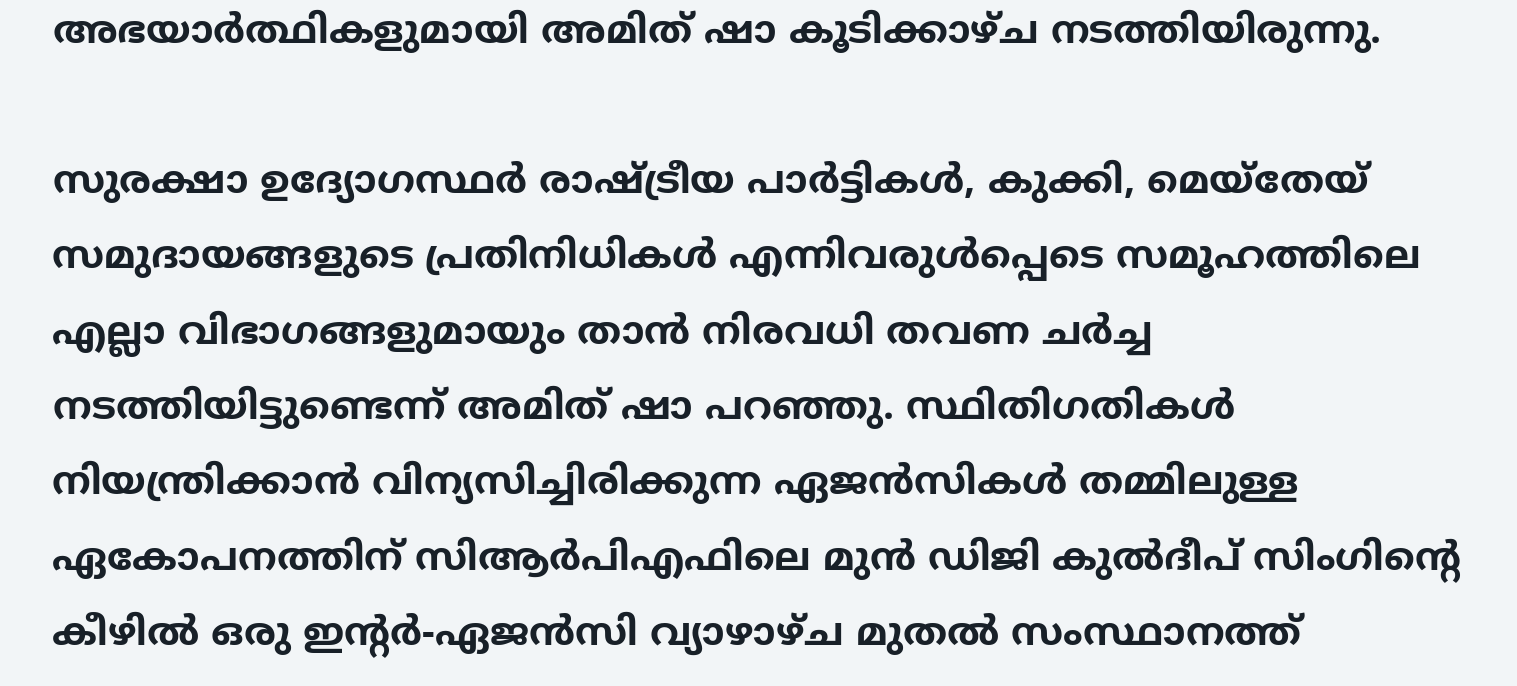അഭയാര്‍ത്ഥികളുമായി അമിത് ഷാ കൂടിക്കാഴ്ച നടത്തിയിരുന്നു.

സുരക്ഷാ ഉദ്യോഗസ്ഥര്‍ രാഷ്ട്രീയ പാര്‍ട്ടികള്‍, കുക്കി, മെയ്‌തേയ് സമുദായങ്ങളുടെ പ്രതിനിധികള്‍ എന്നിവരുള്‍പ്പെടെ സമൂഹത്തിലെ എല്ലാ വിഭാഗങ്ങളുമായും താന്‍ നിരവധി തവണ ചര്‍ച്ച നടത്തിയിട്ടുണ്ടെന്ന് അമിത് ഷാ പറഞ്ഞു. സ്ഥിതിഗതികള്‍ നിയന്ത്രിക്കാന്‍ വിന്യസിച്ചിരിക്കുന്ന ഏജന്‍സികള്‍ തമ്മിലുള്ള ഏകോപനത്തിന് സിആര്‍പിഎഫിലെ മുന്‍ ഡിജി കുല്‍ദീപ് സിംഗിന്റെ കീഴില്‍ ഒരു ഇന്റര്‍-ഏജന്‍സി വ്യാഴാഴ്ച മുതല്‍ സംസ്ഥാനത്ത്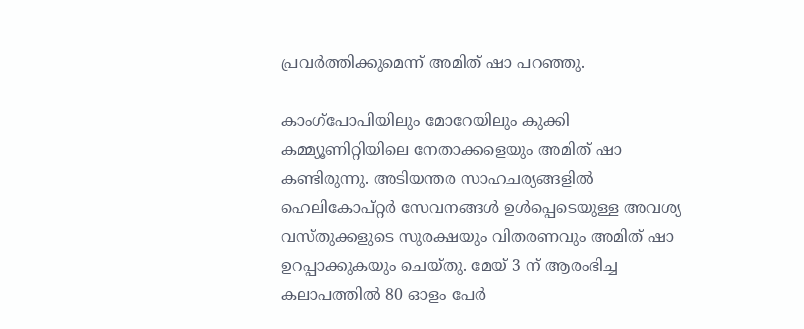പ്രവര്‍ത്തിക്കുമെന്ന് അമിത് ഷാ പറഞ്ഞു.

കാംഗ്പോപിയിലും മോറേയിലും കുക്കി കമ്മ്യൂണിറ്റിയിലെ നേതാക്കളെയും അമിത് ഷാ കണ്ടിരുന്നു. അടിയന്തര സാഹചര്യങ്ങളില്‍ ഹെലികോപ്റ്റര്‍ സേവനങ്ങള്‍ ഉള്‍പ്പെടെയുള്ള അവശ്യ വസ്തുക്കളുടെ സുരക്ഷയും വിതരണവും അമിത് ഷാ ഉറപ്പാക്കുകയും ചെയ്തു. മേയ് 3 ന് ആരംഭിച്ച കലാപത്തില്‍ 80 ഓളം പേര്‍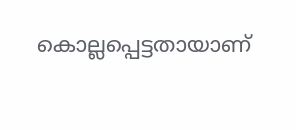കൊല്ലപ്പെട്ടതായാണ്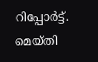റിപ്പോര്‍ട്ട്. മെയ്തി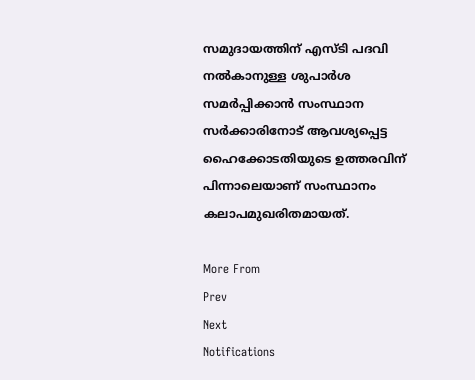സമുദായത്തിന് എസ്ടി പദവി നല്‍കാനുള്ള ശുപാര്‍ശ സമര്‍പ്പിക്കാന്‍ സംസ്ഥാന സര്‍ക്കാരിനോട് ആവശ്യപ്പെട്ട ഹൈക്കോടതിയുടെ ഉത്തരവിന് പിന്നാലെയാണ് സംസ്ഥാനം കലാപമുഖരിതമായത്.

More From
Prev
Next
Notifications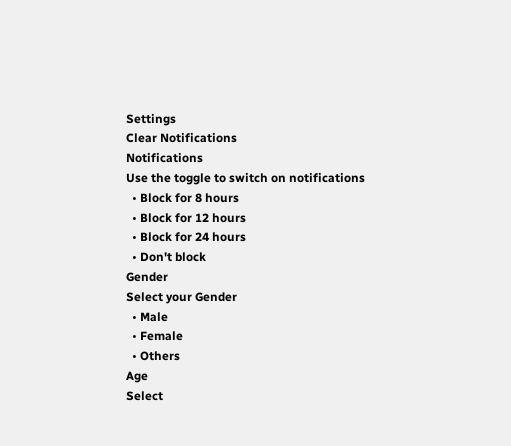Settings
Clear Notifications
Notifications
Use the toggle to switch on notifications
  • Block for 8 hours
  • Block for 12 hours
  • Block for 24 hours
  • Don't block
Gender
Select your Gender
  • Male
  • Female
  • Others
Age
Select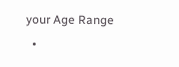your Age Range
  •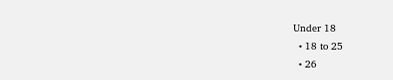Under 18
  • 18 to 25
  • 26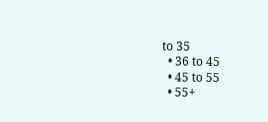to 35
  • 36 to 45
  • 45 to 55
  • 55+